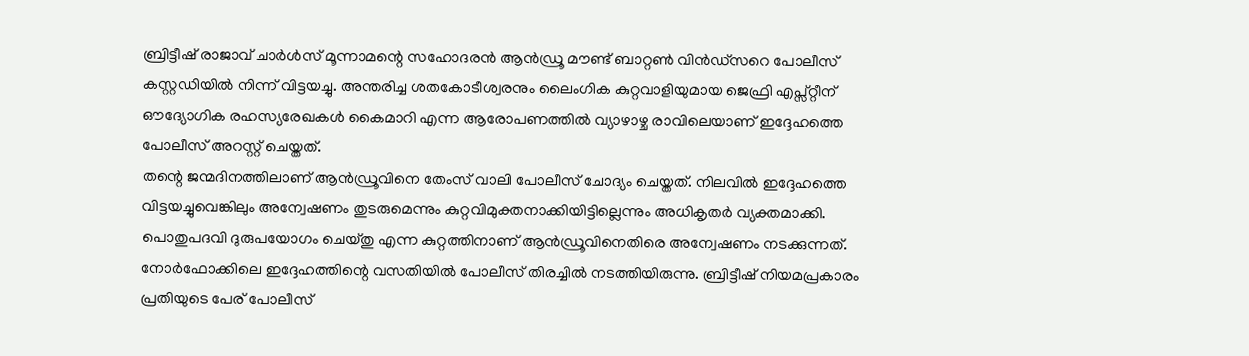ബ്രിട്ടീഷ് രാജാവ് ചാർൾസ് മൂന്നാമന്റെ സഹോദരൻ ആൻഡ്രൂ മൗണ്ട് ബാറ്റൺ വിൻഡ്സറെ പോലീസ് കസ്റ്റഡിയിൽ നിന്ന് വിട്ടയച്ചു. അന്തരിച്ച ശതകോടീശ്വരനും ലൈംഗിക കുറ്റവാളിയുമായ ജെഫ്രി എപ്സ്റ്റീന് ഔദ്യോഗിക രഹസ്യരേഖകൾ കൈമാറി എന്ന ആരോപണത്തിൽ വ്യാഴാഴ്ച രാവിലെയാണ് ഇദ്ദേഹത്തെ പോലീസ് അറസ്റ്റ് ചെയ്തത്.
തന്റെ ജന്മദിനത്തിലാണ് ആൻഡ്രൂവിനെ തേംസ് വാലി പോലീസ് ചോദ്യം ചെയ്തത്. നിലവിൽ ഇദ്ദേഹത്തെ വിട്ടയച്ചുവെങ്കിലും അന്വേഷണം തുടരുമെന്നും കുറ്റവിമുക്തനാക്കിയിട്ടില്ലെന്നും അധികൃതർ വ്യക്തമാക്കി.
പൊതുപദവി ദുരുപയോഗം ചെയ്തു എന്ന കുറ്റത്തിനാണ് ആൻഡ്രൂവിനെതിരെ അന്വേഷണം നടക്കുന്നത്. നോർഫോക്കിലെ ഇദ്ദേഹത്തിന്റെ വസതിയിൽ പോലീസ് തിരച്ചിൽ നടത്തിയിരുന്നു. ബ്രിട്ടീഷ് നിയമപ്രകാരം പ്രതിയുടെ പേര് പോലീസ്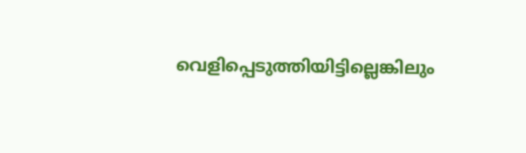വെളിപ്പെടുത്തിയിട്ടില്ലെങ്കിലും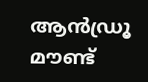ആൻഡ്രൂ മൗണ്ട്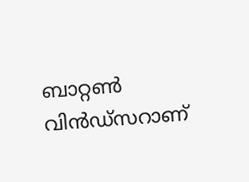ബാറ്റൺ വിൻഡ്സറാണ്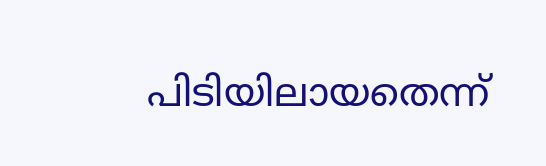പിടിയിലായതെന്ന്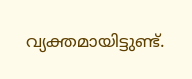വ്യക്തമായിട്ടുണ്ട്.